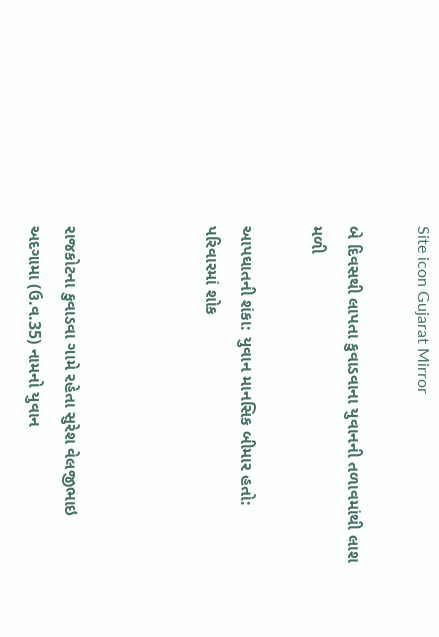Site icon Gujarat Mirror

બે દિવસથી લાપતા કુવાડવાના યુવાનની તળાવમાંથી લાશ મળી

આપઘાતની શંકા: યુવાન માનસિક બીમાર હતો: પરિવારમાં શોક



રાજકોટના કુવાડવા ગામે રહેતા સુરેશ વેલજીભાઇ અદગામા (ઉ.વ.35) નામનો યુવાન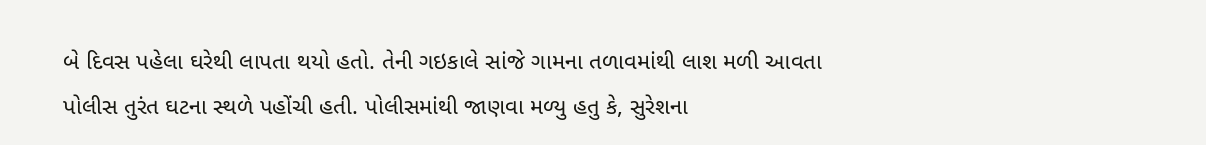બે દિવસ પહેલા ઘરેથી લાપતા થયો હતો. તેની ગઇકાલે સાંજે ગામના તળાવમાંથી લાશ મળી આવતા પોલીસ તુરંત ઘટના સ્થળે પહોંચી હતી. પોલીસમાંથી જાણવા મળ્યુ હતુ કે, સુરેશના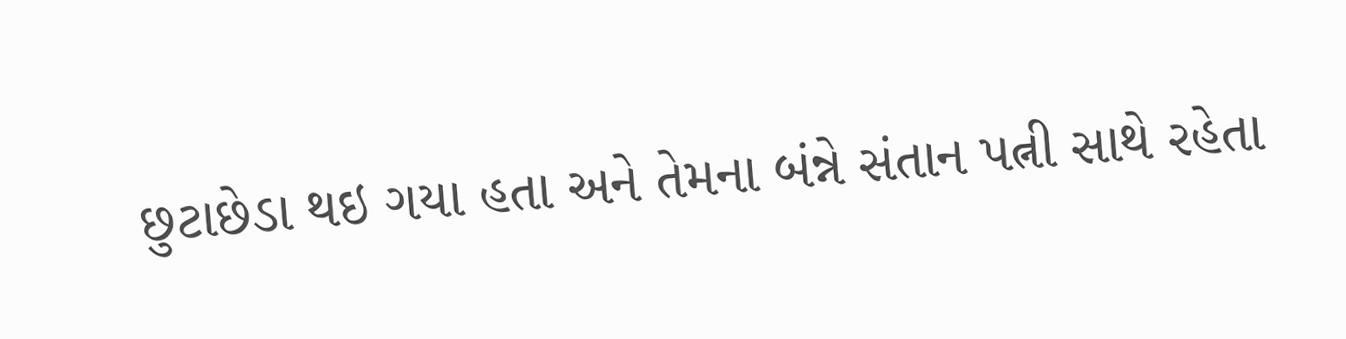છુટાછેડા થઇ ગયા હતા અને તેમના બંન્ને સંતાન પત્ની સાથે રહેતા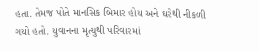હતા. તેમજ પોતે માનસિક બિમાર હોય અને ઘરેથી નીકળી ગયો હતો. યુવાનના મૃત્યુથી પરિવારમાં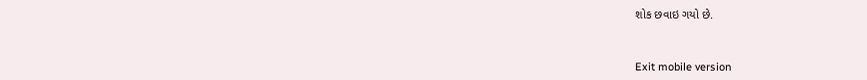શોક છવાઇ ગયો છે.



Exit mobile version